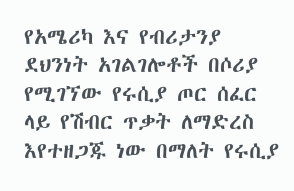የአሜሪካ እና የብሪታንያ ደህንነት አገልገሎቶች በሶሪያ የሚገኘው የሩሲያ ጦር ሰፈር ላይ የሽብር ጥቃት ለማድረስ እየተዘጋጁ ነው በማለት የሩሲያ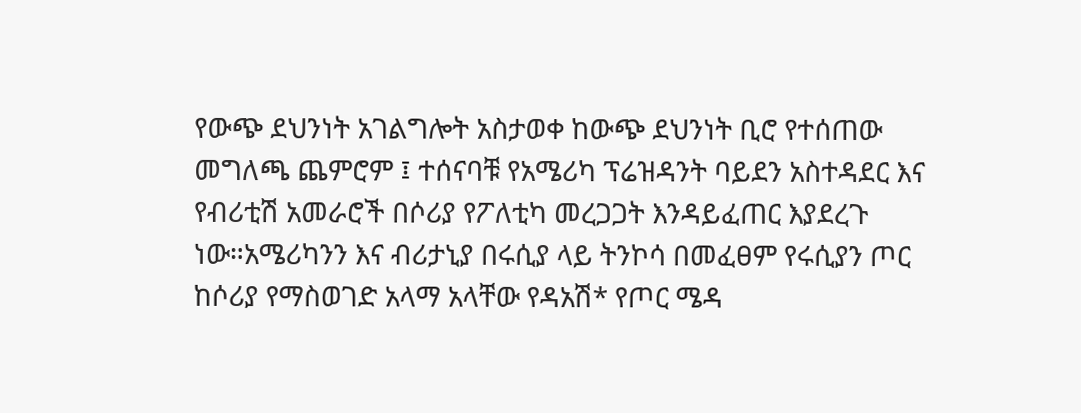የውጭ ደህንነት አገልግሎት አስታወቀ ከውጭ ደህንነት ቢሮ የተሰጠው መግለጫ ጨምሮም ፤ ተሰናባቹ የአሜሪካ ፕሬዝዳንት ባይደን አስተዳደር እና የብሪቲሽ አመራሮች በሶሪያ የፖለቲካ መረጋጋት እንዳይፈጠር እያደረጉ ነው።አሜሪካንን እና ብሪታኒያ በሩሲያ ላይ ትንኮሳ በመፈፀም የሩሲያን ጦር ከሶሪያ የማስወገድ አላማ አላቸው የዳአሽ* የጦር ሜዳ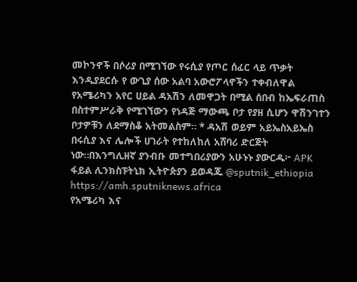መኮንኖች በሶሪያ በሚገኘው የሩሲያ የጦር ሰፈር ላይ ጥቃት እንዲያደርሱ የ ውጊያ ሰው አልባ አውሮፖላኖችን ተቀብለዋል የአሜሪካን አየር ሀይል ዳአሽን ለመዋጋት በሚል ሰበብ ከኤፍራጠስ በስተምሥራቅ የሚገኘውን የነዳጅ ማውጫ ቦታ የያዘ ሲሆን ዋሽንገተን ቦታዎቹን ለደማስቆ አትመልስም። * ዳአሽ ወይም አይኤስአይኤስ በሩሲያ እና ሌሎች ሀገራት የተከለከለ አሸባሪ ድርጅት ነው።በእንግሊዘኛ ያንብቡ መተግበሪያውን አሁኑኑ ያውርዱ፦ APK ፋይል ሊንክስፑትኒክ ኢትዮጵያን ይወዳጁ @sputnik_ethiopia
https://amh.sputniknews.africa
የአሜሪካ እና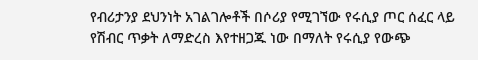የብሪታንያ ደህንነት አገልገሎቶች በሶሪያ የሚገኘው የሩሲያ ጦር ሰፈር ላይ የሽብር ጥቃት ለማድረስ እየተዘጋጁ ነው በማለት የሩሲያ የውጭ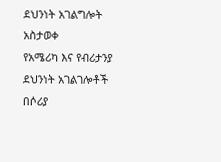ደህንነት አገልግሎት አስታወቀ
የአሜሪካ እና የብሪታንያ ደህንነት አገልገሎቶች በሶሪያ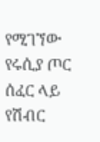የሚገኘው የሩሲያ ጦር ሰፈር ላይ የሽብር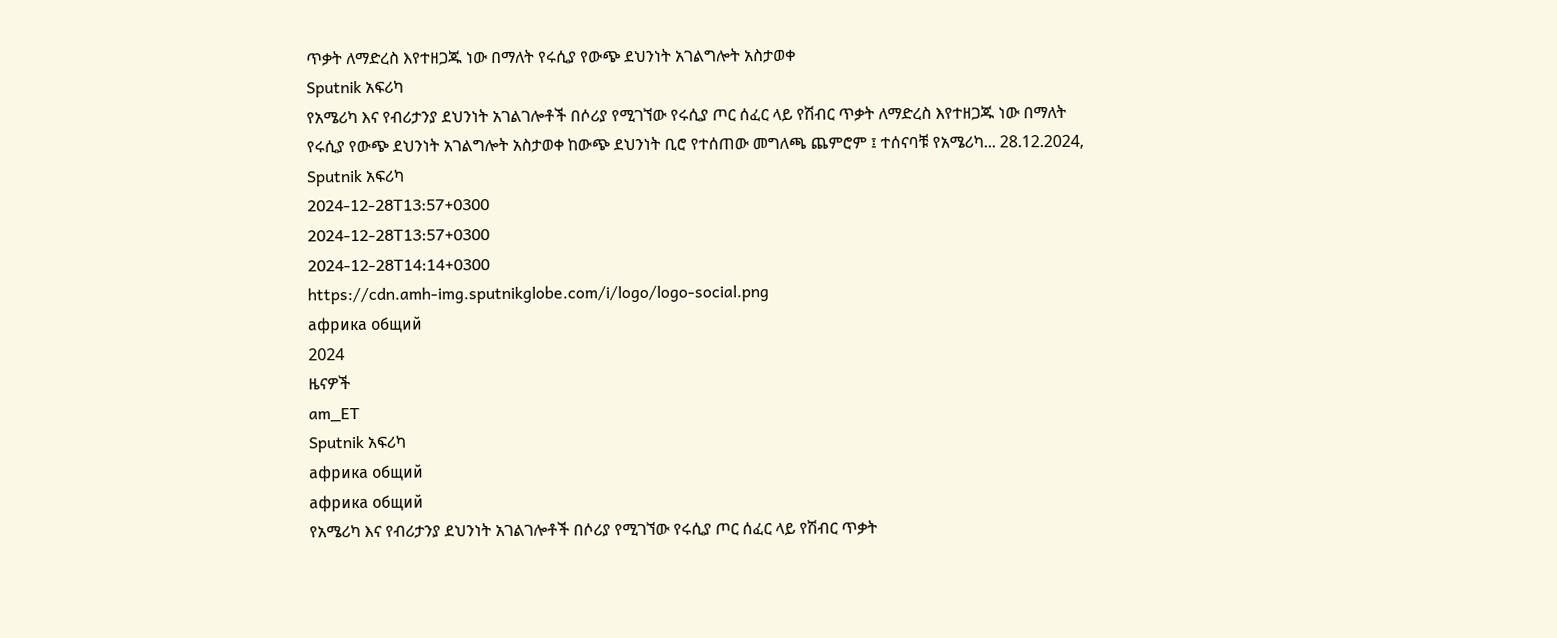ጥቃት ለማድረስ እየተዘጋጁ ነው በማለት የሩሲያ የውጭ ደህንነት አገልግሎት አስታወቀ
Sputnik አፍሪካ
የአሜሪካ እና የብሪታንያ ደህንነት አገልገሎቶች በሶሪያ የሚገኘው የሩሲያ ጦር ሰፈር ላይ የሽብር ጥቃት ለማድረስ እየተዘጋጁ ነው በማለት የሩሲያ የውጭ ደህንነት አገልግሎት አስታወቀ ከውጭ ደህንነት ቢሮ የተሰጠው መግለጫ ጨምሮም ፤ ተሰናባቹ የአሜሪካ... 28.12.2024, Sputnik አፍሪካ
2024-12-28T13:57+0300
2024-12-28T13:57+0300
2024-12-28T14:14+0300
https://cdn.amh-img.sputnikglobe.com/i/logo/logo-social.png
африка общий
2024
ዜናዎች
am_ET
Sputnik አፍሪካ
африка общий
африка общий
የአሜሪካ እና የብሪታንያ ደህንነት አገልገሎቶች በሶሪያ የሚገኘው የሩሲያ ጦር ሰፈር ላይ የሽብር ጥቃት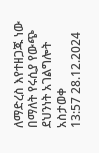ለማድረስ እየተዘጋጁ ነው በማለት የሩሲያ የውጭ ደህንነት አገልግሎት አስታወቀ
13:57 28.12.2024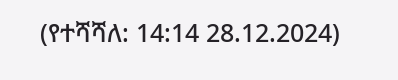(የተሻሻለ: 14:14 28.12.2024)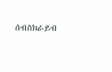ሰብስክራይብ